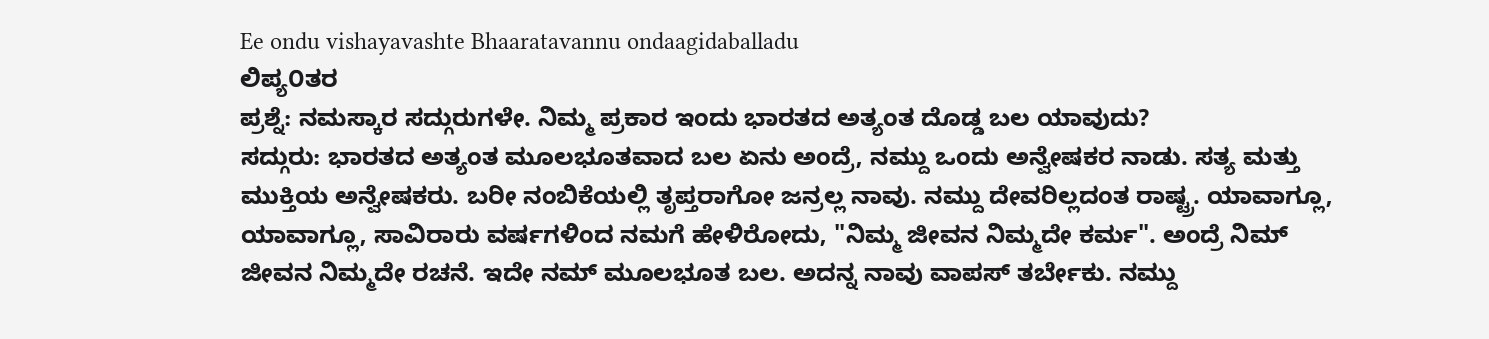Ee ondu vishayavashte Bhaaratavannu ondaagidaballadu
ಲಿಪ್ಯ೦ತರ
ಪ್ರಶ್ನೆ: ನಮಸ್ಕಾರ ಸದ್ಗುರುಗಳೇ. ನಿಮ್ಮ ಪ್ರಕಾರ ಇಂದು ಭಾರತದ ಅತ್ಯಂತ ದೊಡ್ಡ ಬಲ ಯಾವುದು?
ಸದ್ಗುರು: ಭಾರತದ ಅತ್ಯಂತ ಮೂಲಭೂತವಾದ ಬಲ ಏನು ಅಂದ್ರೆ, ನಮ್ದು ಒಂದು ಅನ್ವೇಷಕರ ನಾಡು. ಸತ್ಯ ಮತ್ತು ಮುಕ್ತಿಯ ಅನ್ವೇಷಕರು. ಬರೀ ನಂಬಿಕೆಯಲ್ಲಿ ತೃಪ್ತರಾಗೋ ಜನ್ರಲ್ಲ ನಾವು. ನಮ್ದು ದೇವರಿಲ್ಲದಂತ ರಾಷ್ಟ್ರ. ಯಾವಾಗ್ಲೂ, ಯಾವಾಗ್ಲೂ, ಸಾವಿರಾರು ವರ್ಷಗಳಿಂದ ನಮಗೆ ಹೇಳಿರೋದು, "ನಿಮ್ಮ ಜೀವನ ನಿಮ್ಮದೇ ಕರ್ಮ". ಅಂದ್ರೆ ನಿಮ್ ಜೀವನ ನಿಮ್ಮದೇ ರಚನೆ. ಇದೇ ನಮ್ ಮೂಲಭೂತ ಬಲ. ಅದನ್ನ ನಾವು ವಾಪಸ್ ತರ್ಬೇಕು. ನಮ್ದು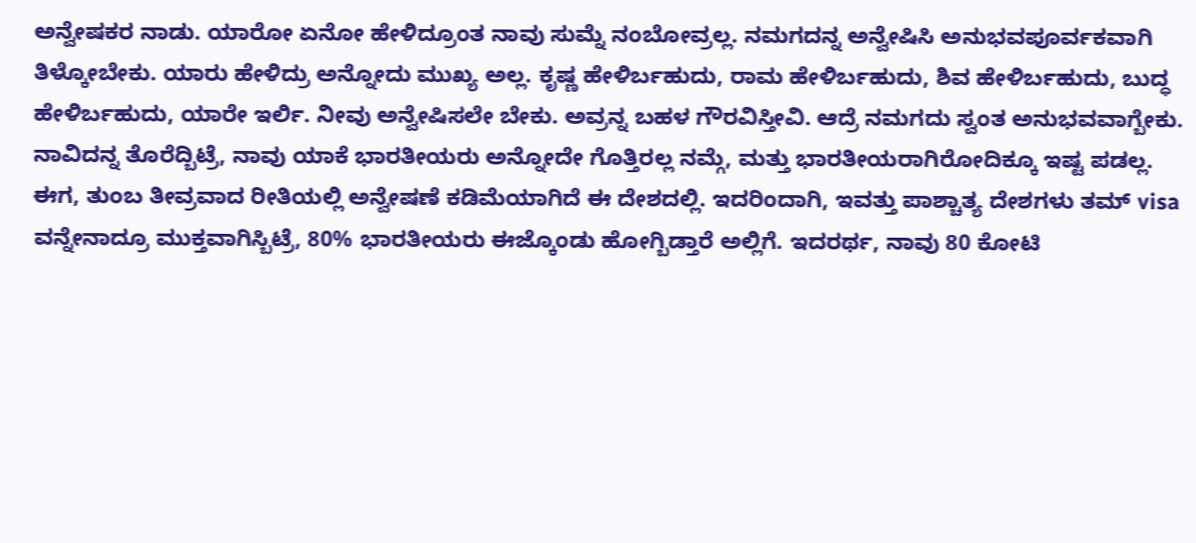ಅನ್ವೇಷಕರ ನಾಡು. ಯಾರೋ ಏನೋ ಹೇಳಿದ್ರೂಂತ ನಾವು ಸುಮ್ನೆ ನಂಬೋವ್ರಲ್ಲ. ನಮಗದನ್ನ ಅನ್ವೇಷಿಸಿ ಅನುಭವಪೂರ್ವಕವಾಗಿ ತಿಳ್ಕೋಬೇಕು. ಯಾರು ಹೇಳಿದ್ರು ಅನ್ನೋದು ಮುಖ್ಯ ಅಲ್ಲ. ಕೃಷ್ಣ ಹೇಳಿರ್ಬಹುದು, ರಾಮ ಹೇಳಿರ್ಬಹುದು, ಶಿವ ಹೇಳಿರ್ಬಹುದು, ಬುದ್ಧ ಹೇಳಿರ್ಬಹುದು, ಯಾರೇ ಇರ್ಲಿ. ನೀವು ಅನ್ವೇಷಿಸಲೇ ಬೇಕು. ಅವ್ರನ್ನ ಬಹಳ ಗೌರವಿಸ್ತೀವಿ. ಆದ್ರೆ ನಮಗದು ಸ್ವಂತ ಅನುಭವವಾಗ್ಬೇಕು. ನಾವಿದನ್ನ ತೊರೆದ್ಬಿಟ್ರೆ, ನಾವು ಯಾಕೆ ಭಾರತೀಯರು ಅನ್ನೋದೇ ಗೊತ್ತಿರಲ್ಲ ನಮ್ಗೆ, ಮತ್ತು ಭಾರತೀಯರಾಗಿರೋದಿಕ್ಕೂ ಇಷ್ಟ ಪಡಲ್ಲ. ಈಗ, ತುಂಬ ತೀವ್ರವಾದ ರೀತಿಯಲ್ಲಿ ಅನ್ವೇಷಣೆ ಕಡಿಮೆಯಾಗಿದೆ ಈ ದೇಶದಲ್ಲಿ. ಇದರಿಂದಾಗಿ, ಇವತ್ತು ಪಾಶ್ಚಾತ್ಯ ದೇಶಗಳು ತಮ್ visa ವನ್ನೇನಾದ್ರೂ ಮುಕ್ತವಾಗಿಸ್ಬಿಟ್ರೆ, 80% ಭಾರತೀಯರು ಈಜ್ಕೊಂಡು ಹೋಗ್ಬಿಡ್ತಾರೆ ಅಲ್ಲಿಗೆ. ಇದರರ್ಥ, ನಾವು 80 ಕೋಟಿ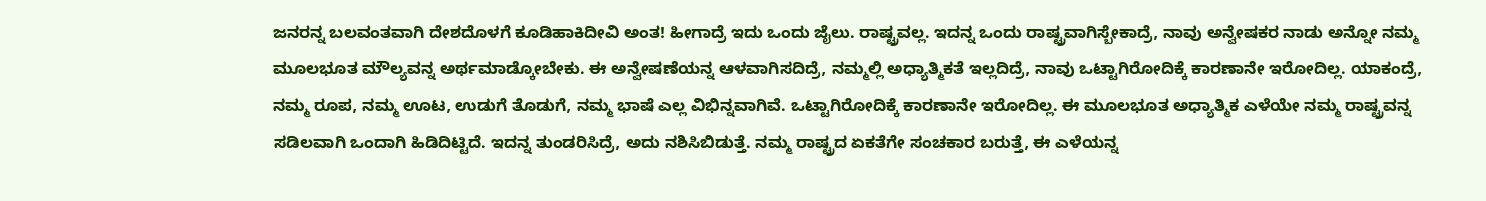ಜನರನ್ನ ಬಲವಂತವಾಗಿ ದೇಶದೊಳಗೆ ಕೂಡಿಹಾಕಿದೀವಿ ಅಂತ! ಹೀಗಾದ್ರೆ ಇದು ಒಂದು ಜೈಲು. ರಾಷ್ಟ್ರವಲ್ಲ. ಇದನ್ನ ಒಂದು ರಾಷ್ಟ್ರವಾಗಿಸ್ಬೇಕಾದ್ರೆ, ನಾವು ಅನ್ವೇಷಕರ ನಾಡು ಅನ್ನೋ ನಮ್ಮ ಮೂಲಭೂತ ಮೌಲ್ಯವನ್ನ ಅರ್ಥಮಾಡ್ಕೋಬೇಕು. ಈ ಅನ್ವೇಷಣೆಯನ್ನ ಆಳವಾಗಿಸದಿದ್ರೆ, ನಮ್ಮಲ್ಲಿ ಅಧ್ಯಾತ್ಮಿಕತೆ ಇಲ್ಲದಿದ್ರೆ, ನಾವು ಒಟ್ಟಾಗಿರೋದಿಕ್ಕೆ ಕಾರಣಾನೇ ಇರೋದಿಲ್ಲ. ಯಾಕಂದ್ರೆ, ನಮ್ಮ ರೂಪ, ನಮ್ಮ ಊಟ, ಉಡುಗೆ ತೊಡುಗೆ, ನಮ್ಮ ಭಾಷೆ ಎಲ್ಲ ವಿಭಿನ್ನವಾಗಿವೆ. ಒಟ್ಟಾಗಿರೋದಿಕ್ಕೆ ಕಾರಣಾನೇ ಇರೋದಿಲ್ಲ. ಈ ಮೂಲಭೂತ ಅಧ್ಯಾತ್ಮಿಕ ಎಳೆಯೇ ನಮ್ಮ ರಾಷ್ಟ್ರವನ್ನ ಸಡಿಲವಾಗಿ ಒಂದಾಗಿ ಹಿಡಿದಿಟ್ಟಿದೆ. ಇದನ್ನ ತುಂಡರಿಸಿದ್ರೆ, ಅದು ನಶಿಸಿಬಿಡುತ್ತೆ. ನಮ್ಮ ರಾಷ್ಟ್ರದ ಏಕತೆಗೇ ಸಂಚಕಾರ ಬರುತ್ತೆ, ಈ ಎಳೆಯನ್ನ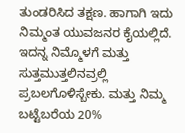ತುಂಡರಿಸಿದ ತಕ್ಷಣ. ಹಾಗಾಗಿ ಇದು ನಿಮ್ಮಂತ ಯುವಜನರ ಕೈಯಲ್ಲಿದೆ. ಇದನ್ನ ನಿಮ್ಮೊಳಗೆ ಮತ್ತು ಸುತ್ತಮುತ್ತಲಿನವ್ರಲ್ಲಿ ಪ್ರಬಲಗೊಳಿಸ್ಬೇಕು. ಮತ್ತು ನಿಮ್ಮ ಬಟ್ಟೆಬರೆಯ 20%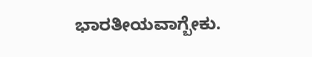ಭಾರತೀಯವಾಗ್ಬೇಕು.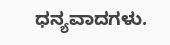ಧನ್ಯವಾದಗಳು.